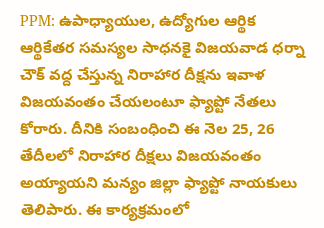PPM: ఉపాధ్యాయుల, ఉద్యోగుల ఆర్థిక ఆర్థికేతర సమస్యల సాధనకై విజయవాడ ధర్నా చౌక్ వద్ద చేస్తున్న నిరాహార దీక్షను ఇవాళ విజయవంతం చేయలంటూ ఫ్యాప్టో నేతలు కోరారు. దీనికి సంబంధించి ఈ నెల 25, 26 తేదీలలో నిరాహార దీక్షలు విజయవంతం అయ్యాయని మన్యం జిల్లా ఫ్యాప్టో నాయకులు తెలిపారు. ఈ కార్యక్రమంలో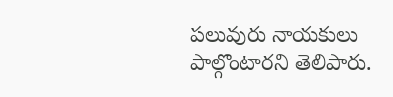పలువురు నాయకులు పాల్గొంటారని తెలిపారు.